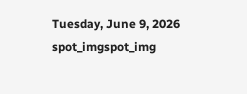Tuesday, June 9, 2026
spot_imgspot_img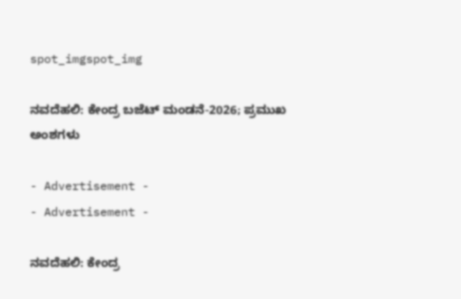spot_imgspot_img

ನವದೆಹಲಿ: ಕೇಂದ್ರ ಬಜೆಟ್ ಮಂಡನೆ-2026; ಪ್ರಮುಖ ಅಂಶಗಳು

- Advertisement -
- Advertisement -

ನವದೆಹಲಿ: ಕೇಂದ್ರ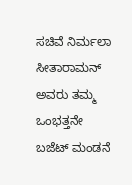ಸಚಿವೆ ನಿರ್ಮಲಾ ಸೀತಾರಾಮನ್ ಅವರು ತಮ್ಮ ಒಂಭತ್ತನೇ ಬಜೆಟ್ ಮಂಡನೆ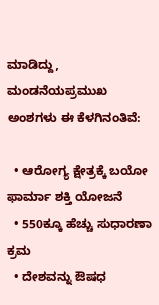ಮಾಡಿದ್ದು, ಮಂಡನೆಯಪ್ರಮುಖ ಅಂಶಗಳು ಈ ಕೆಳಗಿನಂತಿವೆ:

  • ಆರೋಗ್ಯ ಕ್ಷೇತ್ರಕ್ಕೆ ಬಯೋ ಫಾರ್ಮಾ ಶಕ್ತಿ ಯೋಜನೆ
  • 550ಕ್ಕೂ ಹೆಚ್ಚು ಸುಧಾರಣಾ ಕ್ರಮ
  • ದೇಶವನ್ನು ಔಷಧ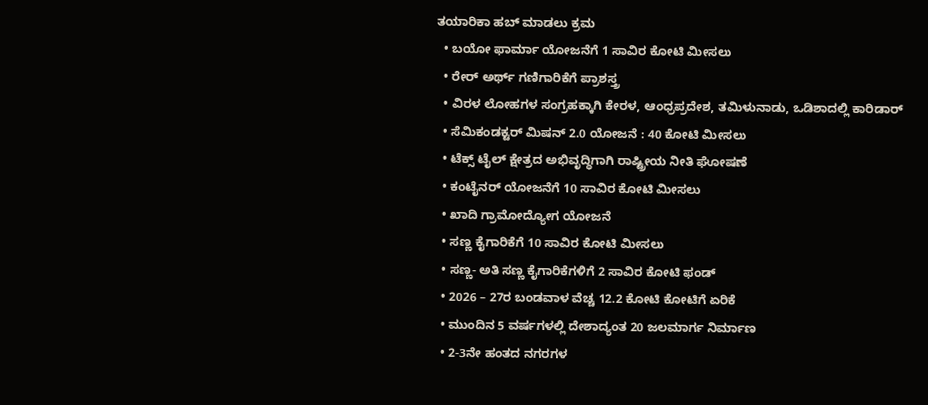ತಯಾರಿಕಾ ಹಬ್ ಮಾಡಲು ಕ್ರಮ
  • ಬಯೋ ಫಾರ್ಮಾ ಯೋಜನೆಗೆ 1 ಸಾವಿರ ಕೋಟಿ ಮೀಸಲು
  • ರೇರ್ ಅರ್ಥ್ ಗಣಿಗಾರಿಕೆಗೆ ಪ್ರಾಶಸ್ತ್ರ
  • ವಿರಳ ಲೋಹಗಳ ಸಂಗ್ರಹಕ್ಕಾಗಿ ಕೇರಳ, ಆಂಧ್ರಪ್ರದೇಶ, ತಮಿಳುನಾಡು, ಒಡಿಶಾದಲ್ಲಿ ಕಾರಿಡಾರ್
  • ಸೆಮಿಕಂಡಕ್ಟರ್ ಮಿಷನ್ 2.0 ಯೋಜನೆ : 40 ಕೋಟಿ ಮೀಸಲು
  • ಟೆಕ್ಸ್ ಟೈಲ್ ಕ್ಷೇತ್ರದ ಅಭಿವೃದ್ಧಿಗಾಗಿ ರಾಷ್ಟ್ರೀಯ ನೀತಿ ಘೋಷಣೆ
  • ಕಂಟೈನರ್ ಯೋಜನೆಗೆ 10 ಸಾವಿರ ಕೋಟಿ ಮೀಸಲು
  • ಖಾದಿ ಗ್ರಾಮೋದ್ಯೋಗ ಯೋಜನೆ
  • ಸಣ್ಣ ಕೈಗಾರಿಕೆಗೆ 10 ಸಾವಿರ ಕೋಟಿ ಮೀಸಲು
  • ಸಣ್ಣ- ಅತಿ ಸಣ್ಣ ಕೈಗಾರಿಕೆಗಳಿಗೆ 2 ಸಾವಿರ ಕೋಟಿ ಫಂಡ್
  • 2026 – 27ರ ಬಂಡವಾಳ ವೆಚ್ಚ 12.2 ಕೋಟಿ ಕೋಟಿಗೆ ಏರಿಕೆ
  • ಮುಂದಿನ 5 ವರ್ಷಗಳಲ್ಲಿ ದೇಶಾದ್ಯಂತ 20 ಜಲಮಾರ್ಗ ನಿರ್ಮಾಣ
  • 2-3ನೇ ಹಂತದ ನಗರಗಳ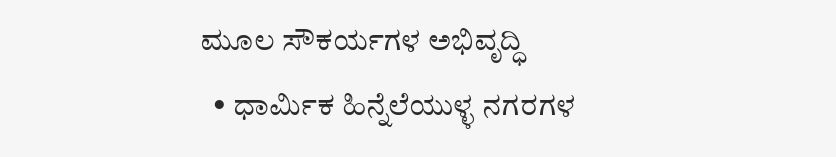ಮೂಲ ಸೌಕರ್ಯಗಳ ಅಭಿವೃದ್ಧಿ
  • ಧಾರ್ಮಿಕ ಹಿನ್ನೆಲೆಯುಳ್ಳ ನಗರಗಳ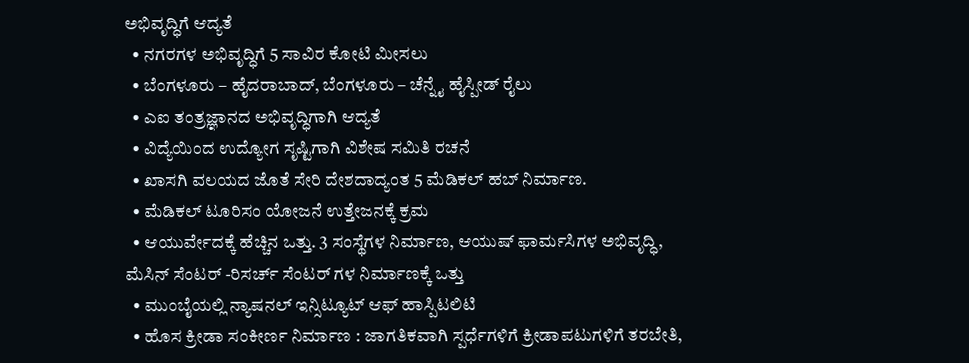ಅಭಿವೃದ್ಧಿಗೆ ಆದ್ಯತೆ
  • ನಗರಗಳ ಅಭಿವೃದ್ಧಿಗೆ 5 ಸಾವಿರ ಕೋಟಿ ಮೀಸಲು
  • ಬೆಂಗಳೂರು – ಹೈದರಾಬಾದ್, ಬೆಂಗಳೂರು – ಚೆನ್ನೈ ಹೈಸ್ಪೀಡ್ ರೈಲು
  • ಎಐ ತಂತ್ರಜ್ಞಾನದ ಅಭಿವೃದ್ಧಿಗಾಗಿ ಆದ್ಯತೆ
  • ವಿದ್ಯೆಯಿಂದ ಉದ್ಯೋಗ ಸೃಷ್ಟಿಗಾಗಿ ವಿಶೇಷ ಸಮಿತಿ ರಚನೆ
  • ಖಾಸಗಿ ವಲಯದ ಜೊತೆ ಸೇರಿ ದೇಶದಾದ್ಯಂತ 5 ಮೆಡಿಕಲ್ ಹಬ್ ನಿರ್ಮಾಣ.
  • ಮೆಡಿಕಲ್ ಟೂರಿಸಂ ಯೋಜನೆ ಉತ್ತೇಜನಕ್ಕೆ ಕ್ರಮ
  • ಆಯುರ್ವೇದಕ್ಕೆ ಹೆಚ್ಚಿನ ಒತ್ತು. 3 ಸಂಸ್ಥೆಗಳ ನಿರ್ಮಾಣ, ಆಯುಷ್ ಫಾರ್ಮಸಿಗಳ ಅಭಿವೃದ್ಧಿ, ಮೆಸಿನ್ ಸೆಂಟರ್ -ರಿಸರ್ಚ್ ಸೆಂಟರ್ ಗಳ ನಿರ್ಮಾಣಕ್ಕೆ ಒತ್ತು
  • ಮುಂಬೈಯಲ್ಲಿ ನ್ಯಾಷನಲ್ ಇನ್ಸಿಟ್ಯೂಟ್ ಆಫ್ ಹಾಸ್ಪಿಟಲಿಟಿ
  • ಹೊಸ ಕ್ರೀಡಾ ಸಂಕೀರ್ಣ ನಿರ್ಮಾಣ : ಜಾಗತಿಕವಾಗಿ ಸ್ಪರ್ಧೆಗಳಿಗೆ ಕ್ರೀಡಾಪಟುಗಳಿಗೆ ತರಬೇತಿ,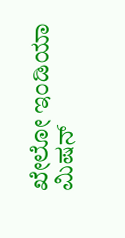ಖೇಲೋ ಇಂಡಿಯಾ ಮಿಷನ್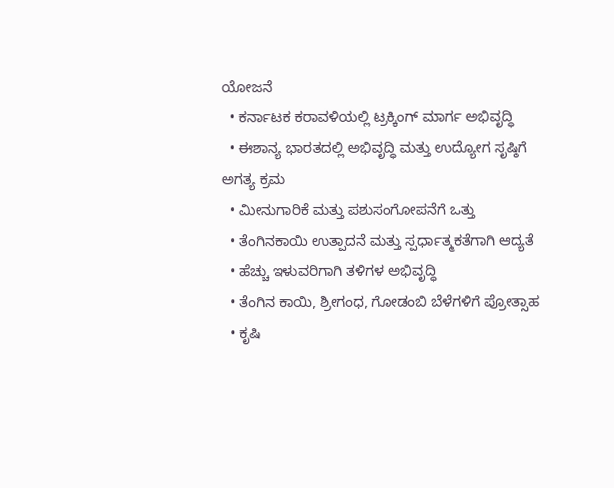ಯೋಜನೆ
  • ಕರ್ನಾಟಕ ಕರಾವಳಿಯಲ್ಲಿ ಟ್ರಕ್ಕಿಂಗ್ ಮಾರ್ಗ ಅಭಿವೃದ್ಧಿ
  • ಈಶಾನ್ಯ ಭಾರತದಲ್ಲಿ ಅಭಿವೃದ್ಧಿ ಮತ್ತು ಉದ್ಯೋಗ ಸೃಷ್ಠಿಗೆ ಅಗತ್ಯ ಕ್ರಮ
  • ಮೀನುಗಾರಿಕೆ ಮತ್ತು ಪಶುಸಂಗೋಪನೆಗೆ ಒತ್ತು
  • ತೆಂಗಿನಕಾಯಿ ಉತ್ಪಾದನೆ ಮತ್ತು ಸ್ಪರ್ಧಾತ್ಮಕತೆಗಾಗಿ ಆದ್ಯತೆ
  • ಹೆಚ್ಚು ಇಳುವರಿಗಾಗಿ ತಳಿಗಳ ಅಭಿವೃದ್ಧಿ
  • ತೆಂಗಿನ ಕಾಯಿ, ಶ್ರೀಗಂಧ, ಗೋಡಂಬಿ ಬೆಳೆಗಳಿಗೆ ಪ್ರೋತ್ಸಾಹ
  • ಕೃಷಿ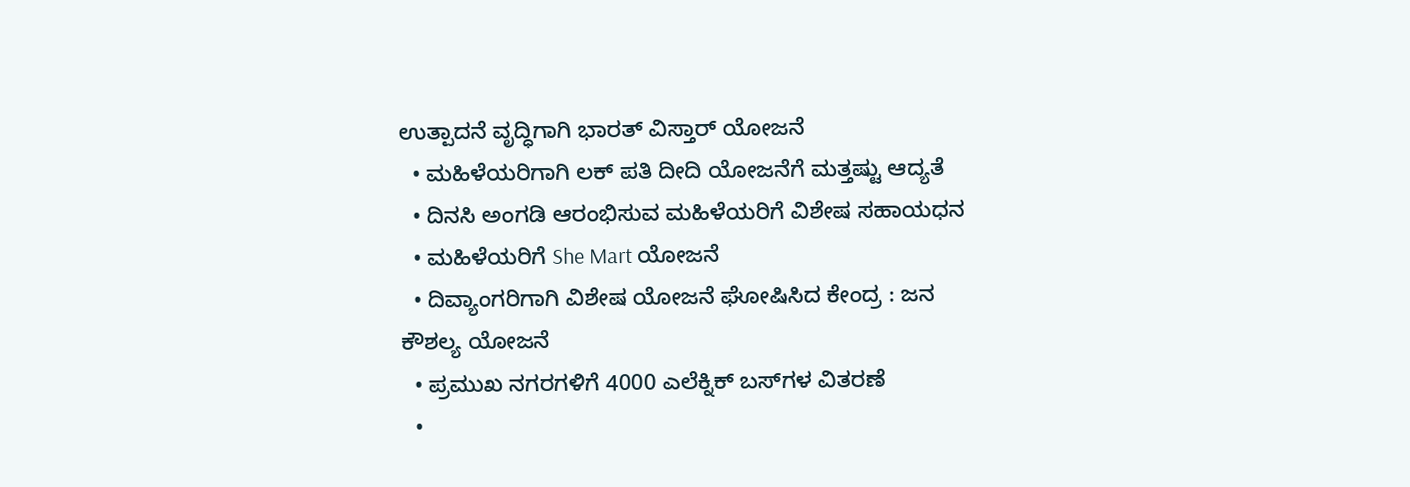ಉತ್ಪಾದನೆ ವೃದ್ಧಿಗಾಗಿ ಭಾರತ್ ವಿಸ್ತಾರ್ ಯೋಜನೆ
  • ಮಹಿಳೆಯರಿಗಾಗಿ ಲಕ್ ಪತಿ ದೀದಿ ಯೋಜನೆಗೆ ಮತ್ತಷ್ಟು ಆದ್ಯತೆ
  • ದಿನಸಿ ಅಂಗಡಿ ಆರಂಭಿಸುವ ಮಹಿಳೆಯರಿಗೆ ವಿಶೇಷ ಸಹಾಯಧನ
  • ಮಹಿಳೆಯರಿಗೆ She Mart ಯೋಜನೆ
  • ದಿವ್ಯಾಂಗರಿಗಾಗಿ ವಿಶೇಷ ಯೋಜನೆ ಘೋಷಿಸಿದ ಕೇಂದ್ರ : ಜನ ಕೌಶಲ್ಯ ಯೋಜನೆ
  • ಪ್ರಮುಖ ನಗರಗಳಿಗೆ 4000 ಎಲೆಕ್ನಿಕ್ ಬಸ್‌ಗಳ ವಿತರಣೆ
  •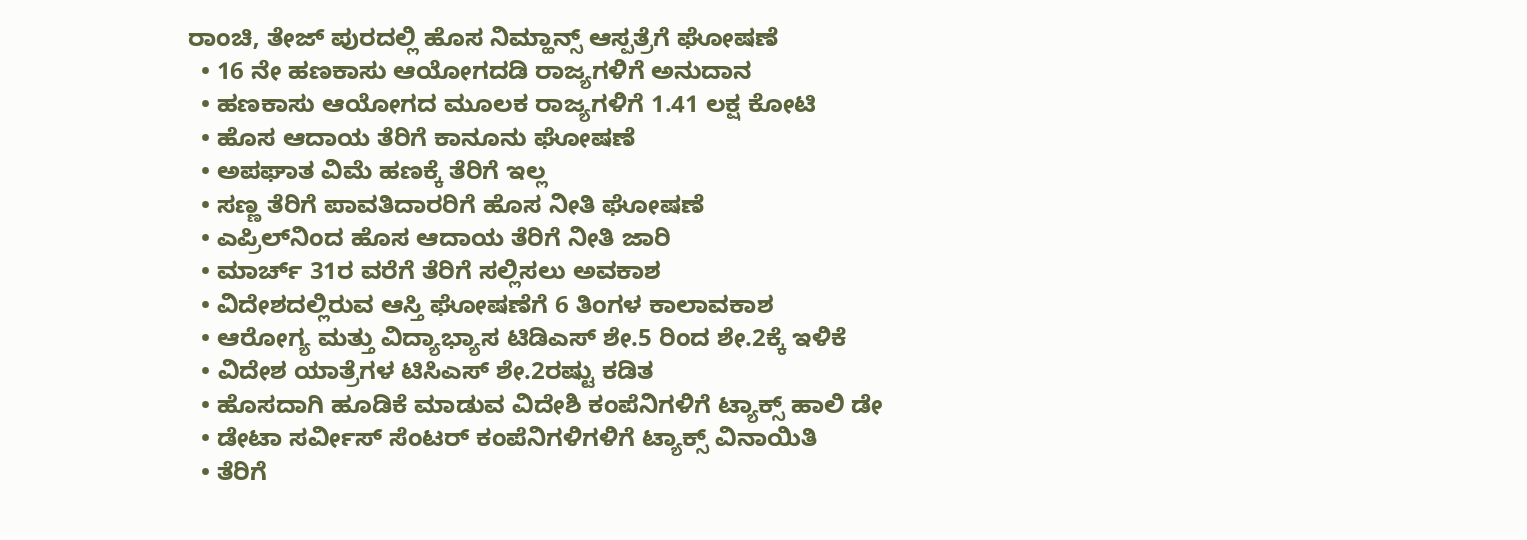ರಾಂಚಿ, ತೇಜ್ ಪುರದಲ್ಲಿ ಹೊಸ ನಿಮ್ಹಾನ್ಸ್ ಆಸ್ಪತ್ರೆಗೆ ಘೋಷಣೆ
  • 16 ನೇ ಹಣಕಾಸು ಆಯೋಗದಡಿ ರಾಜ್ಯಗಳಿಗೆ ಅನುದಾನ
  • ಹಣಕಾಸು ಆಯೋಗದ ಮೂಲಕ ರಾಜ್ಯಗಳಿಗೆ 1.41 ಲಕ್ಷ ಕೋಟಿ
  • ಹೊಸ ಆದಾಯ ತೆರಿಗೆ ಕಾನೂನು ಘೋಷಣೆ
  • ಅಪಘಾತ ವಿಮೆ ಹಣಕ್ಕೆ ತೆರಿಗೆ ಇಲ್ಲ
  • ಸಣ್ಣ ತೆರಿಗೆ ಪಾವತಿದಾರರಿಗೆ ಹೊಸ ನೀತಿ ಘೋಷಣೆ
  • ಎಪ್ರಿಲ್‌ನಿಂದ ಹೊಸ ಆದಾಯ ತೆರಿಗೆ ನೀತಿ ಜಾರಿ
  • ಮಾರ್ಚ್ 31ರ ವರೆಗೆ ತೆರಿಗೆ ಸಲ್ಲಿಸಲು ಅವಕಾಶ
  • ವಿದೇಶದಲ್ಲಿರುವ ಆಸ್ತಿ ಘೋಷಣೆಗೆ 6 ತಿಂಗಳ ಕಾಲಾವಕಾಶ
  • ಆರೋಗ್ಯ ಮತ್ತು ವಿದ್ಯಾಭ್ಯಾಸ ಟಿಡಿಎಸ್ ಶೇ.5 ರಿಂದ ಶೇ.2ಕ್ಕೆ ಇಳಿಕೆ
  • ವಿದೇಶ ಯಾತ್ರೆಗಳ ಟಿಸಿಎಸ್ ಶೇ.2ರಷ್ಟು ಕಡಿತ
  • ಹೊಸದಾಗಿ ಹೂಡಿಕೆ ಮಾಡುವ ವಿದೇಶಿ ಕಂಪೆನಿಗಳಿಗೆ ಟ್ಯಾಕ್ಸ್ ಹಾಲಿ ಡೇ
  • ಡೇಟಾ ಸರ್ವೀಸ್ ಸೆಂಟರ್ ಕಂಪೆನಿಗಳಿಗಳಿಗೆ ಟ್ಯಾಕ್ಸ್ ವಿನಾಯಿತಿ
  • ತೆರಿಗೆ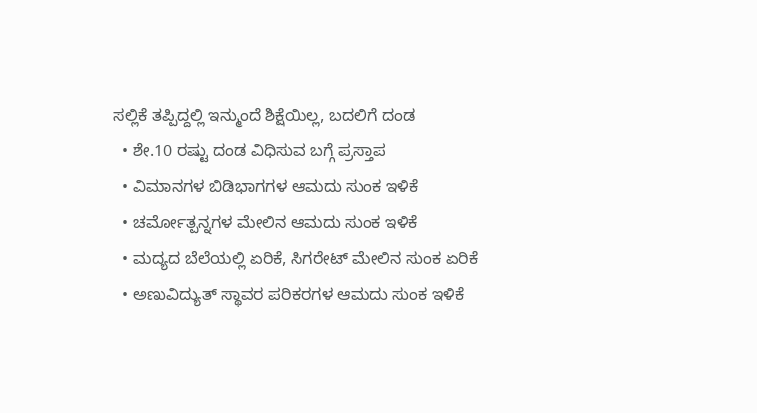ಸಲ್ಲಿಕೆ ತಪ್ಪಿದ್ದಲ್ಲಿ ಇನ್ಮುಂದೆ ಶಿಕ್ಷೆಯಿಲ್ಲ, ಬದಲಿಗೆ ದಂಡ
  • ಶೇ.10 ರಷ್ಟು ದಂಡ ವಿಧಿಸುವ ಬಗ್ಗೆ ಪ್ರಸ್ತಾಪ
  • ವಿಮಾನಗಳ ಬಿಡಿಭಾಗಗಳ ಆಮದು ಸುಂಕ ಇಳಿಕೆ
  • ಚರ್ಮೋತ್ಪನ್ನಗಳ ಮೇಲಿನ ಆಮದು ಸುಂಕ ಇಳಿಕೆ
  • ಮದ್ಯದ ಬೆಲೆಯಲ್ಲಿ ಏರಿಕೆ, ಸಿಗರೇಟ್ ಮೇಲಿನ ಸುಂಕ ಏರಿಕೆ
  • ಅಣುವಿದ್ಯುತ್ ಸ್ಥಾವರ ಪರಿಕರಗಳ ಆಮದು ಸುಂಕ ಇಳಿಕೆ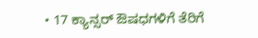• 17 ಕ್ಯಾನ್ಸರ್ ಔಷಧಗಳಿಗೆ ತೆರಿಗೆ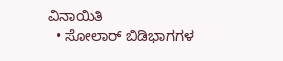ವಿನಾಯಿತಿ
  • ಸೋಲಾರ್ ಬಿಡಿಭಾಗಗಳ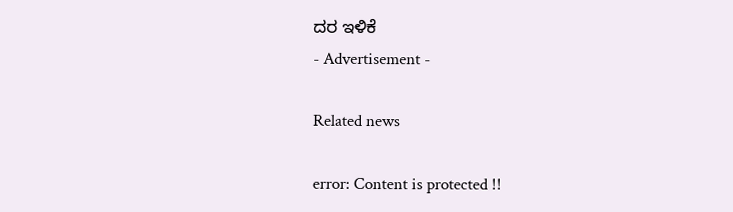ದರ ಇಳಿಕೆ
- Advertisement -

Related news

error: Content is protected !!